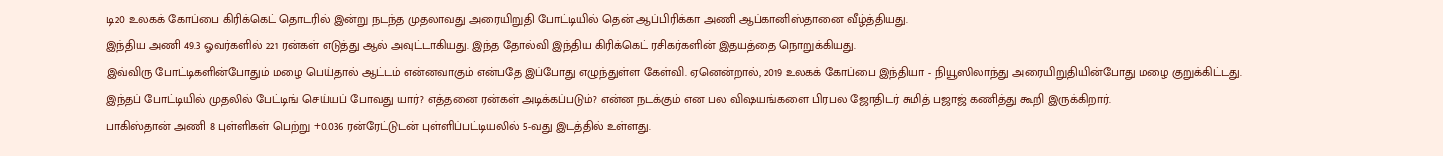டி20 உலகக் கோப்பை கிரிக்கெட் தொடரில் இன்று நடந்த முதலாவது அரையிறுதி போட்டியில் தென் ஆப்பிரிக்கா அணி ஆப்கானிஸ்தானை வீழ்த்தியது.
இந்திய அணி 49.3 ஓவர்களில் 221 ரன்கள் எடுத்து ஆல் அவுட்டாகியது. இந்த தோல்வி இந்திய கிரிக்கெட் ரசிகர்களின் இதயத்தை நொறுக்கியது.
இவ்விரு போட்டிகளின்போதும் மழை பெய்தால் ஆட்டம் என்னவாகும் என்பதே இப்போது எழுந்துள்ள கேள்வி. ஏனென்றால், 2019 உலகக் கோப்பை இந்தியா - நியூஸிலாந்து அரையிறுதியின்போது மழை குறுக்கிட்டது.
இந்தப் போட்டியில் முதலில் பேட்டிங் செய்யப் போவது யார்? எத்தனை ரன்கள் அடிக்கப்படும்? என்ன நடக்கும் என பல விஷயங்களை பிரபல ஜோதிடர் சுமித் பஜாஜ் கணித்து கூறி இருக்கிறார்.
பாகிஸ்தான் அணி 8 புள்ளிகள் பெற்று +0.036 ரன்ரேட்டுடன் புள்ளிப்பட்டியலில் 5-வது இடத்தில் உள்ளது.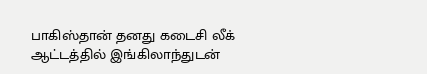பாகிஸ்தான் தனது கடைசி லீக் ஆட்டத்தில் இங்கிலாந்துடன்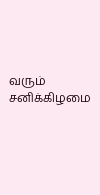வரும் சனிக்கிழமை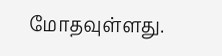மோதவுள்ளது.